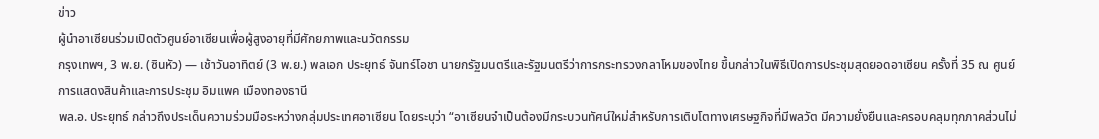ข่าว
ผู้นำอาเซียนร่วมเปิดตัวศูนย์อาเซียนเพื่อผู้สูงอายุที่มีศักยภาพและนวัตกรรม
กรุงเทพฯ, 3 พ.ย. (ซินหัว) — เช้าวันอาทิตย์ (3 พ.ย.) พลเอก ประยุทธ์ จันทร์โอชา นายกรัฐมนตรีและรัฐมนตรีว่าการกระทรวงกลาโหมของไทย ขึ้นกล่าวในพิธีเปิดการประชุมสุดยอดอาเซียน ครั้งที่ 35 ณ ศูนย์การแสดงสินค้าและการประชุม อิมแพค เมืองทองธานี
พล.อ. ประยุทธ์ กล่าวถึงประเด็นความร่วมมือระหว่างกลุ่มประเทศอาเซียน โดยระบุว่า “อาเซียนจำเป็นต้องมีกระบวนทัศน์ใหม่สำหรับการเติบโตทางเศรษฐกิจที่มีพลวัต มีความยั่งยืนและครอบคลุมทุกภาคส่วนไม่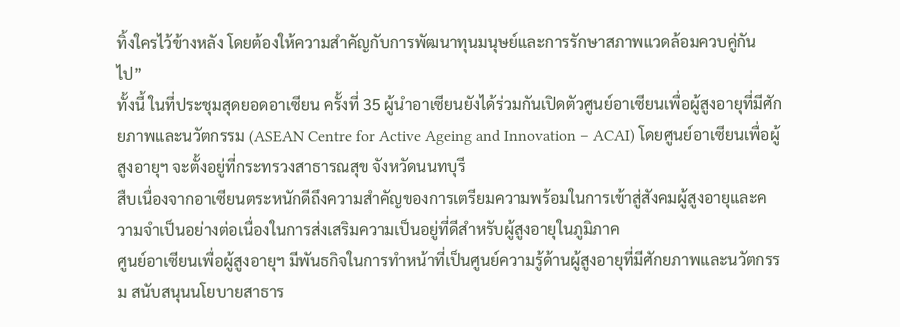ทิ้งใครไว้ข้างหลัง โดยต้องให้ความสำคัญกับการพัฒนาทุนมนุษย์และการรักษาสภาพแวดล้อมควบคู่กันไป”
ทั้งนี้ ในที่ประชุมสุดยอดอาเซียน ครั้งที่ 35 ผู้นำอาเซียนยังได้ร่วมกันเปิดตัวศูนย์อาเซียนเพื่อผู้สูงอายุที่มีศักยภาพและนวัตกรรม (ASEAN Centre for Active Ageing and Innovation – ACAI) โดยศูนย์อาเซียนเพื่อผู้สูงอายุฯ จะตั้งอยู่ที่กระทรวงสาธารณสุข จังหวัดนนทบุรี
สืบเนื่องจากอาเซียนตระหนักดีถึงความสำคัญของการเตรียมความพร้อมในการเข้าสู่สังคมผู้สูงอายุและความจำเป็นอย่างต่อเนื่องในการส่งเสริมความเป็นอยู่ที่ดีสำหรับผู้สูงอายุในภูมิภาค
ศูนย์อาเซียนเพื่อผู้สูงอายุฯ มีพันธกิจในการทำหน้าที่เป็นศูนย์ความรู้ด้านผู้สูงอายุที่มีศักยภาพและนวัตกรรม สนับสนุนนโยบายสาธาร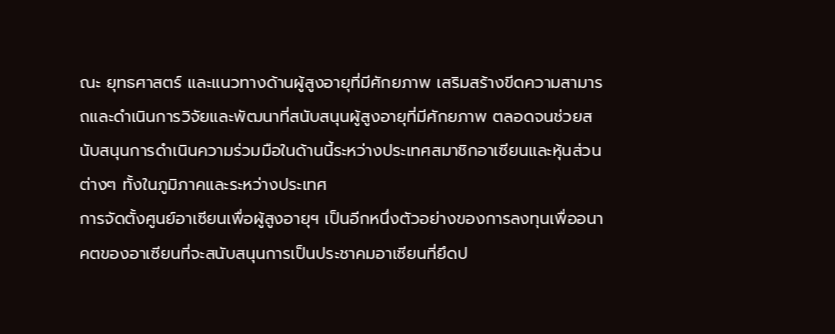ณะ ยุทธศาสตร์ และแนวทางด้านผู้สูงอายุที่มีศักยภาพ เสริมสร้างขีดความสามารถและดำเนินการวิจัยและพัฒนาที่สนับสนุนผู้สูงอายุที่มีศักยภาพ ตลอดจนช่วยสนับสนุนการดำเนินความร่วมมือในด้านนี้ระหว่างประเทศสมาชิกอาเซียนและหุ้นส่วนต่างๆ ทั้งในภูมิภาคและระหว่างประเทศ
การจัดตั้งศูนย์อาเซียนเพื่อผู้สูงอายุฯ เป็นอีกหนึ่งตัวอย่างของการลงทุนเพื่ออนาคตของอาเซียนที่จะสนับสนุนการเป็นประชาคมอาเซียนที่ยึดป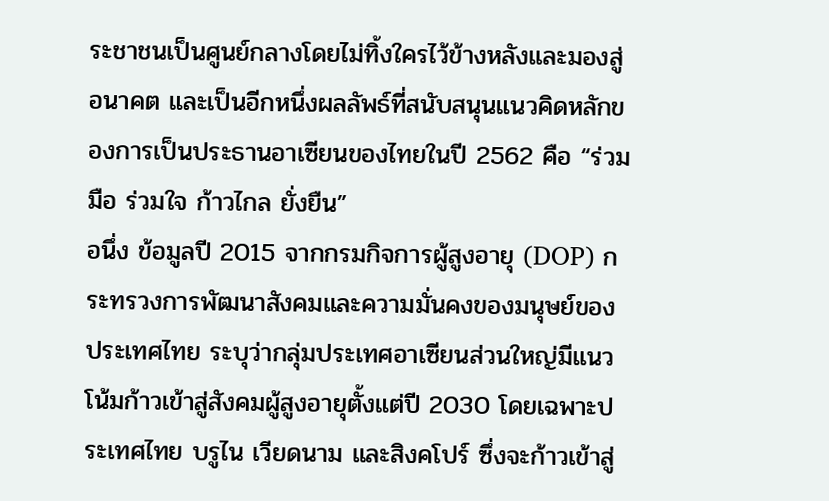ระชาชนเป็นศูนย์กลางโดยไม่ทิ้งใครไว้ข้างหลังและมองสู่อนาคต และเป็นอีกหนึ่งผลลัพธ์ที่สนับสนุนแนวคิดหลักของการเป็นประธานอาเซียนของไทยในปี 2562 คือ “ร่วมมือ ร่วมใจ ก้าวไกล ยั่งยืน”
อนึ่ง ข้อมูลปี 2015 จากกรมกิจการผู้สูงอายุ (DOP) กระทรวงการพัฒนาสังคมและความมั่นคงของมนุษย์ของประเทศไทย ระบุว่ากลุ่มประเทศอาเซียนส่วนใหญ่มีแนวโน้มก้าวเข้าสู่สังคมผู้สูงอายุตั้งแต่ปี 2030 โดยเฉพาะประเทศไทย บรูไน เวียดนาม และสิงคโปร์ ซึ่งจะก้าวเข้าสู่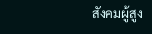สังคมผู้สูง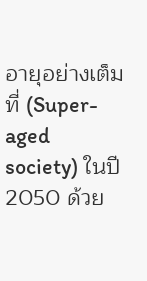อายุอย่างเต็มที่ (Super-aged society) ในปี 2050 ด้วย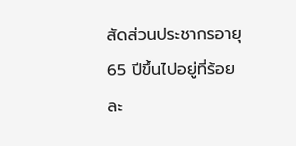สัดส่วนประชากรอายุ 65 ปีขึ้นไปอยู่ที่ร้อยละ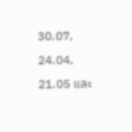30.07, 24.04, 21.05 และ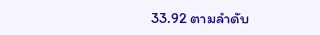33.92 ตามลำดับ